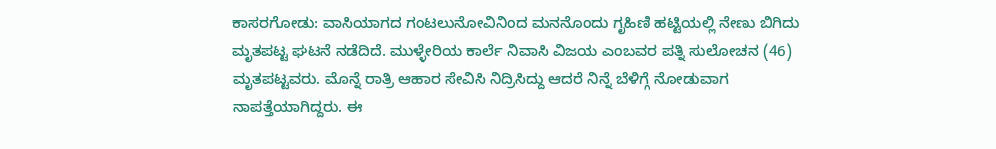ಕಾಸರಗೋಡು: ವಾಸಿಯಾಗದ ಗಂಟಲುನೋವಿನಿಂದ ಮನನೊಂದು ಗೃಹಿಣಿ ಹಟ್ಟಿಯಲ್ಲಿ ನೇಣು ಬಿಗಿದು ಮೃತಪಟ್ಟ ಘಟನೆ ನಡೆದಿದೆ. ಮುಳ್ಳೇರಿಯ ಕಾರ್ಲೆ ನಿವಾಸಿ ವಿಜಯ ಎಂಬವರ ಪತ್ನಿ ಸುಲೋಚನ (46) ಮೃತಪಟ್ಟವರು. ಮೊನ್ನೆ ರಾತ್ರಿ ಆಹಾರ ಸೇವಿಸಿ ನಿದ್ರಿಸಿದ್ದು ಆದರೆ ನಿನ್ನೆ ಬೆಳಿಗ್ಗೆ ನೋಡುವಾಗ ನಾಪತ್ತೆಯಾಗಿದ್ದರು. ಈ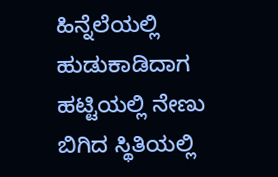ಹಿನ್ನೆಲೆಯಲ್ಲಿ ಹುಡುಕಾಡಿದಾಗ ಹಟ್ಟಿಯಲ್ಲಿ ನೇಣು ಬಿಗಿದ ಸ್ಥಿತಿಯಲ್ಲಿ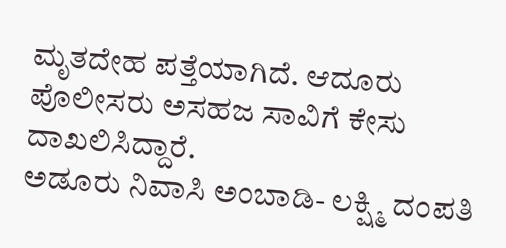ಮೃತದೇಹ ಪತ್ತೆಯಾಗಿದೆ. ಆದೂರು ಪೊಲೀಸರು ಅಸಹಜ ಸಾವಿಗೆ ಕೇಸು ದಾಖಲಿಸಿದ್ದಾರೆ.
ಅಡೂರು ನಿವಾಸಿ ಅಂಬಾಡಿ- ಲಕ್ಷ್ಮಿ ದಂಪತಿ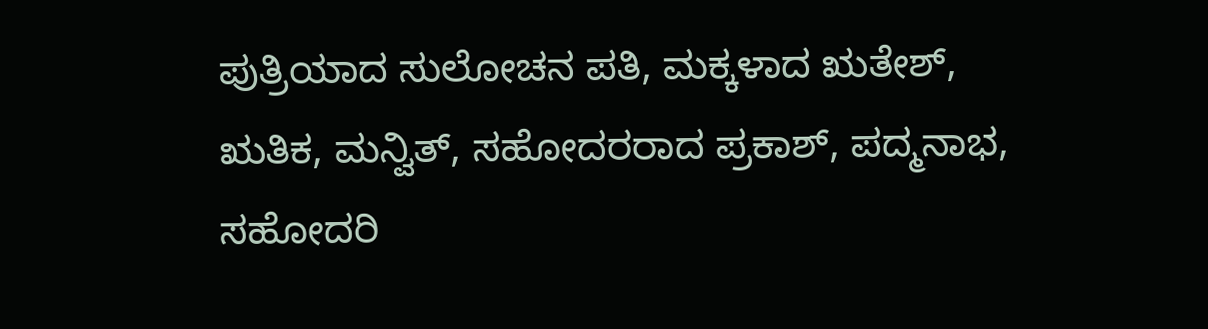ಪುತ್ರಿಯಾದ ಸುಲೋಚನ ಪತಿ, ಮಕ್ಕಳಾದ ಋತೇಶ್, ಋತಿಕ, ಮನ್ವಿತ್, ಸಹೋದರರಾದ ಪ್ರಕಾಶ್, ಪದ್ಮನಾಭ, ಸಹೋದರಿ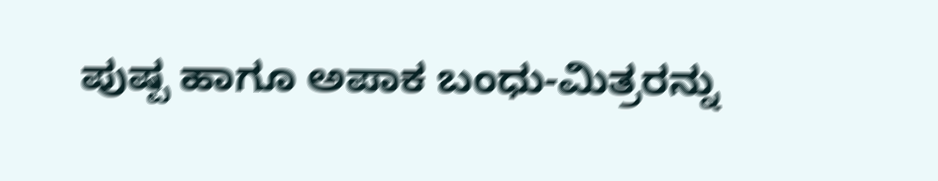ಪುಷ್ಪ ಹಾಗೂ ಅಪಾಕ ಬಂಧು-ಮಿತ್ರರನ್ನು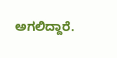ಅಗಲಿದ್ದಾರೆ.